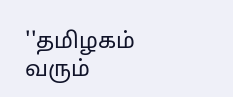''தமிழகம் வரும்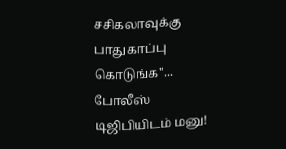சசிகலாவுக்கு பாதுகாப்பு கொடுங்க''... போலீஸ் டிஜிபியிடம் மனு!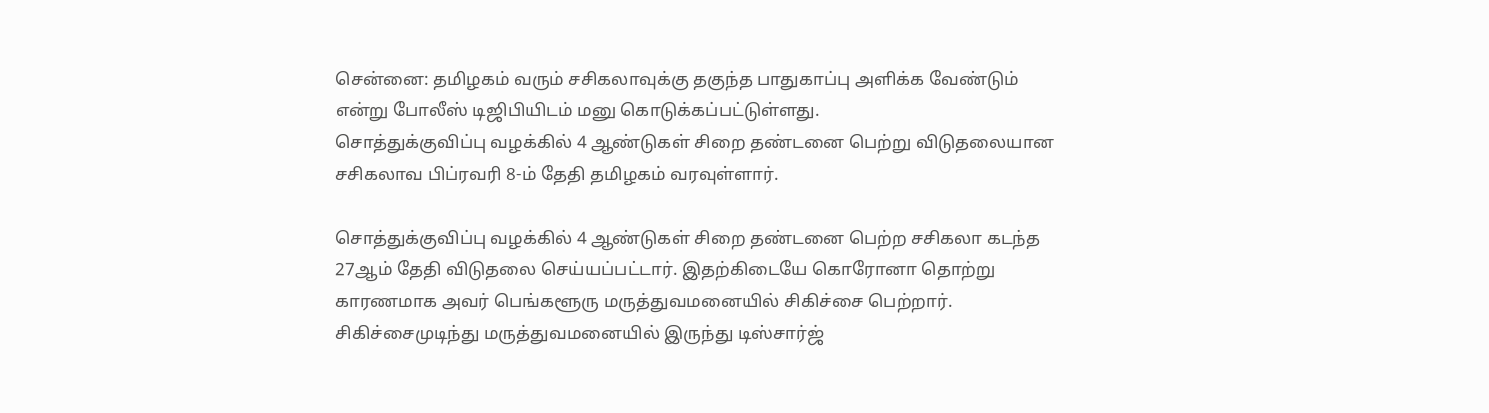சென்னை: தமிழகம் வரும் சசிகலாவுக்கு தகுந்த பாதுகாப்பு அளிக்க வேண்டும் என்று போலீஸ் டிஜிபியிடம் மனு கொடுக்கப்பட்டுள்ளது.
சொத்துக்குவிப்பு வழக்கில் 4 ஆண்டுகள் சிறை தண்டனை பெற்று விடுதலையான சசிகலாவ பிப்ரவரி 8-ம் தேதி தமிழகம் வரவுள்ளார்.

சொத்துக்குவிப்பு வழக்கில் 4 ஆண்டுகள் சிறை தண்டனை பெற்ற சசிகலா கடந்த 27ஆம் தேதி விடுதலை செய்யப்பட்டார். இதற்கிடையே கொரோனா தொற்று காரணமாக அவர் பெங்களூரு மருத்துவமனையில் சிகிச்சை பெற்றார். சிகிச்சைமுடிந்து மருத்துவமனையில் இருந்து டிஸ்சார்ஜ்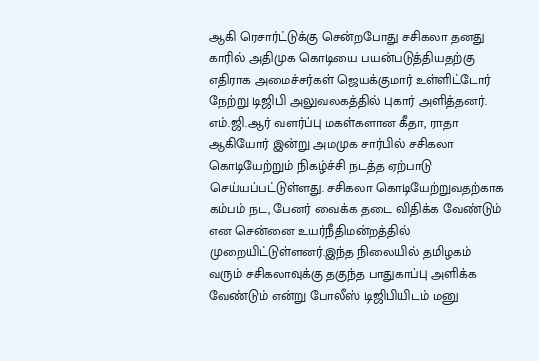ஆகி ரெசார்ட்டுக்கு சென்றபோது சசிகலா தனது காரில் அதிமுக கொடியை பயன்படுத்தியதற்கு எதிராக அமைச்சர்கள் ஜெயக்குமார் உள்ளிட்டோர் நேற்று டிஜிபி அலுவலகத்தில் புகார் அளித்தனர்.
எம்.ஜி.ஆர் வளர்ப்பு மகள்களான கீதா, ராதா ஆகியோர் இன்று அமமுக சார்பில் சசிகலா கொடியேற்றும் நிகழ்ச்சி நடத்த ஏற்பாடு செய்யப்பட்டுள்ளது. சசிகலா கொடியேற்றுவதற்காக கம்பம் நட, பேனர் வைக்க தடை விதிக்க வேண்டும் என சென்னை உயர்நீதிமன்றத்தில் முறையிட்டுள்ளனர்.இந்த நிலையில் தமிழகம் வரும் சசிகலாவுக்கு தகுந்த பாதுகாப்பு அளிக்க வேண்டும் என்று போலீஸ் டிஜிபியிடம் மனு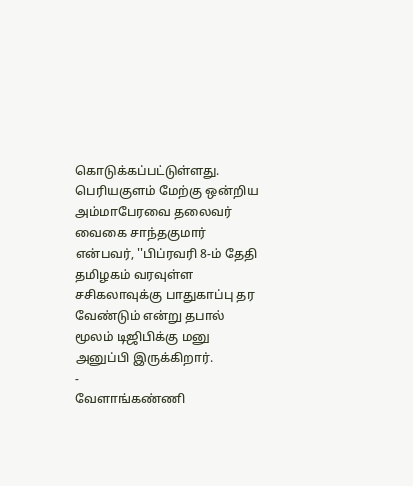கொடுக்கப்பட்டுள்ளது.
பெரியகுளம் மேற்கு ஒன்றிய அம்மாபேரவை தலைவர் வைகை சாந்தகுமார் என்பவர், ''பிப்ரவரி 8-ம் தேதி தமிழகம் வரவுள்ள சசிகலாவுக்கு பாதுகாப்பு தர வேண்டும் என்று தபால் மூலம் டிஜிபிக்கு மனு அனுப்பி இருக்கிறார்.
-
வேளாங்கண்ணி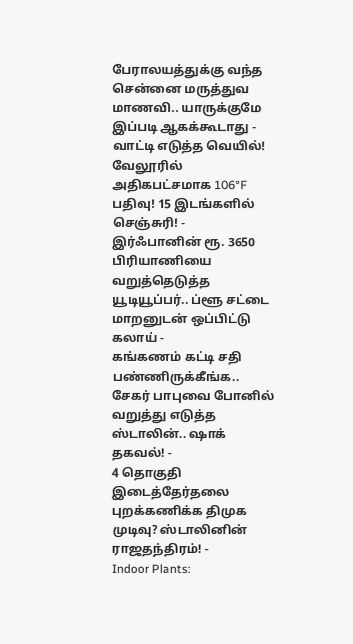பேராலயத்துக்கு வந்த சென்னை மருத்துவ மாணவி.. யாருக்குமே இப்படி ஆகக்கூடாது -
வாட்டி எடுத்த வெயில்! வேலூரில் அதிகபட்சமாக 106°F பதிவு! 15 இடங்களில் செஞ்சுரி! -
இர்ஃபானின் ரூ. 3650 பிரியாணியை வறுத்தெடுத்த யூடியூப்பர்.. ப்ளூ சட்டை மாறனுடன் ஒப்பிட்டு கலாய் -
கங்கணம் கட்டி சதி பண்ணிருக்கீங்க.. சேகர் பாபுவை போனில் வறுத்து எடுத்த ஸ்டாலின்.. ஷாக் தகவல்! -
4 தொகுதி இடைத்தேர்தலை புறக்கணிக்க திமுக முடிவு? ஸ்டாலினின் ராஜதந்திரம்! -
Indoor Plants: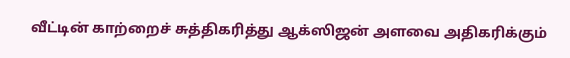வீட்டின் காற்றைச் சுத்திகரித்து ஆக்ஸிஜன் அளவை அதிகரிக்கும்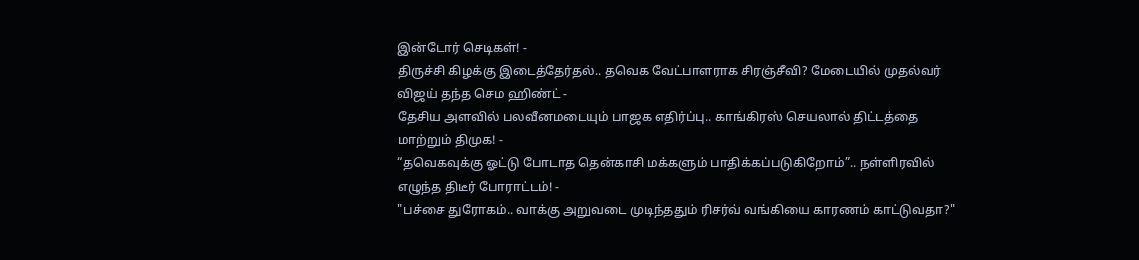இன்டோர் செடிகள்! -
திருச்சி கிழக்கு இடைத்தேர்தல்.. தவெக வேட்பாளராக சிரஞ்சீவி? மேடையில் முதல்வர் விஜய் தந்த செம ஹிண்ட் -
தேசிய அளவில் பலவீனமடையும் பாஜக எதிர்ப்பு.. காங்கிரஸ் செயலால் திட்டத்தை மாற்றும் திமுக! -
“தவெகவுக்கு ஓட்டு போடாத தென்காசி மக்களும் பாதிக்கப்படுகிறோம்”.. நள்ளிரவில் எழுந்த திடீர் போராட்டம்! -
"பச்சை துரோகம்.. வாக்கு அறுவடை முடிந்ததும் ரிசர்வ் வங்கியை காரணம் காட்டுவதா?"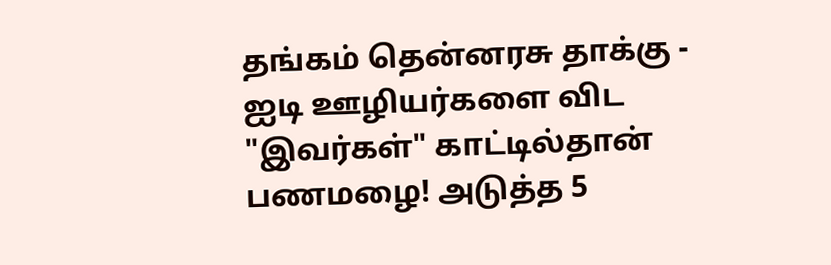தங்கம் தென்னரசு தாக்கு -
ஐடி ஊழியர்களை விட "இவர்கள்" காட்டில்தான் பணமழை! அடுத்த 5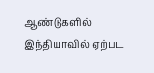ஆண்டுகளில் இந்தியாவில் ஏற்பட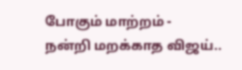போகும் மாற்றம் -
நன்றி மறக்காத விஜய்..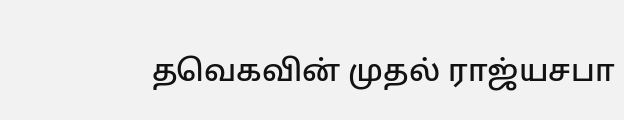தவெகவின் முதல் ராஜ்யசபா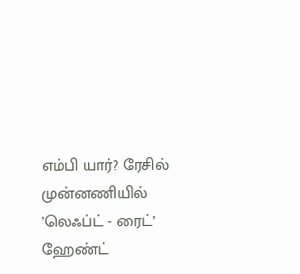எம்பி யார்? ரேசில் முன்னணியில் ’லெஃப்ட் - ரைட்’ ஹேண்ட்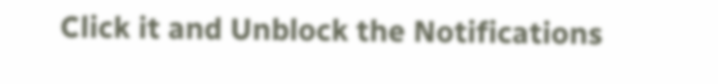Click it and Unblock the Notifications